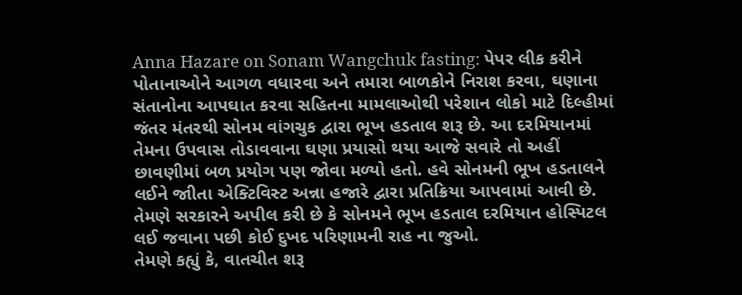Anna Hazare on Sonam Wangchuk fasting: પેપર લીક કરીને પોતાનાઓને આગળ વધારવા અને તમારા બાળકોને નિરાશ કરવા, ઘણાના સંતાનોના આપઘાત કરવા સહિતના મામલાઓથી પરેશાન લોકો માટે દિલ્હીમાં જંતર મંતરથી સોનમ વાંગચુક દ્વારા ભૂખ હડતાલ શરૂ છે. આ દરમિયાનમાં તેમના ઉપવાસ તોડાવવાના ઘણા પ્રયાસો થયા આજે સવારે તો અહીં છાવણીમાં બળ પ્રયોગ પણ જોવા મળ્યો હતો. હવે સોનમની ભૂખ હડતાલને લઈને જાીતા એક્ટિવિસ્ટ અન્ના હજારે દ્વારા પ્રતિક્રિયા આપવામાં આવી છે. તેમણે સરકારને અપીલ કરી છે કે સોનમને ભૂખ હડતાલ દરમિયાન હોસ્પિટલ લઈ જવાના પછી કોઈ દુખદ પરિણામની રાહ ના જુઓ.
તેમણે કહ્યું કે, વાતચીત શરૂ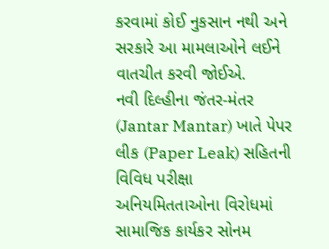કરવામાં કોઈ નુકસાન નથી અને સરકારે આ મામલાઓને લઈને વાતચીત કરવી જોઈએ.
નવી દિલ્હીના જંતર-મંતર (Jantar Mantar) ખાતે પેપર લીક (Paper Leak) સહિતની વિવિધ પરીક્ષા અનિયમિતતાઓના વિરોધમાં સામાજિક કાર્યકર સોનમ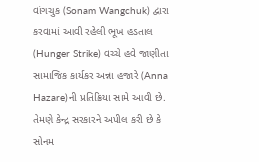વાંગચુક (Sonam Wangchuk) દ્વારા કરવામાં આવી રહેલી ભૂખ હડતાલ (Hunger Strike) વચ્ચે હવે જાણીતા સામાજિક કાર્યકર અન્ના હજારે (Anna Hazare)ની પ્રતિક્રિયા સામે આવી છે. તેમણે કેન્દ્ર સરકારને અપીલ કરી છે કે સોનમ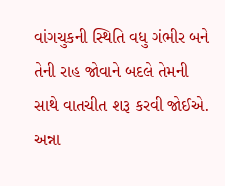વાંગચુકની સ્થિતિ વધુ ગંભીર બને તેની રાહ જોવાને બદલે તેમની સાથે વાતચીત શરૂ કરવી જોઈએ.
અન્ના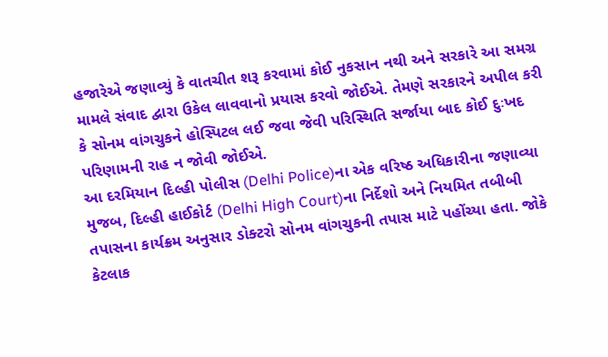હજારેએ જણાવ્યું કે વાતચીત શરૂ કરવામાં કોઈ નુકસાન નથી અને સરકારે આ સમગ્ર મામલે સંવાદ દ્વારા ઉકેલ લાવવાનો પ્રયાસ કરવો જોઈએ. તેમણે સરકારને અપીલ કરી કે સોનમ વાંગચુકને હોસ્પિટલ લઈ જવા જેવી પરિસ્થિતિ સર્જાયા બાદ કોઈ દુઃખદ પરિણામની રાહ ન જોવી જોઈએ.
આ દરમિયાન દિલ્હી પોલીસ (Delhi Police)ના એક વરિષ્ઠ અધિકારીના જણાવ્યા મુજબ, દિલ્હી હાઈકોર્ટ (Delhi High Court)ના નિર્દેશો અને નિયમિત તબીબી તપાસના કાર્યક્રમ અનુસાર ડોક્ટરો સોનમ વાંગચુકની તપાસ માટે પહોંચ્યા હતા. જોકે કેટલાક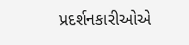પ્રદર્શનકારીઓએ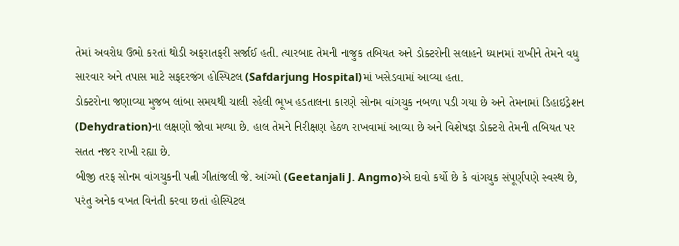તેમાં અવરોધ ઉભો કરતાં થોડી અફરાતફરી સર્જાઈ હતી. ત્યારબાદ તેમની નાજુક તબિયત અને ડોક્ટરોની સલાહને ધ્યાનમાં રાખીને તેમને વધુ સારવાર અને તપાસ માટે સફદરજંગ હોસ્પિટલ (Safdarjung Hospital)માં ખસેડવામાં આવ્યા હતા.
ડોક્ટરોના જણાવ્યા મુજબ લાંબા સમયથી ચાલી રહેલી ભૂખ હડતાલના કારણે સોનમ વાંગચુક નબળા પડી ગયા છે અને તેમનામાં ડિહાઇડ્રેશન (Dehydration)ના લક્ષણો જોવા મળ્યા છે. હાલ તેમને નિરીક્ષણ હેઠળ રાખવામાં આવ્યા છે અને વિશેષજ્ઞ ડોક્ટરો તેમની તબિયત પર સતત નજર રાખી રહ્યા છે.
બીજી તરફ સોનમ વાંગચુકની પત્ની ગીતાંજલી જે. આંગ્મો (Geetanjali J. Angmo)એ દાવો કર્યો છે કે વાંગચુક સંપૂર્ણપણે સ્વસ્થ છે, પરંતુ અનેક વખત વિનંતી કરવા છતાં હોસ્પિટલ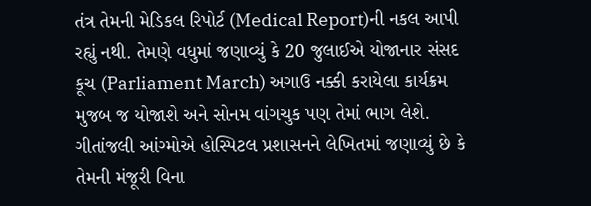તંત્ર તેમની મેડિકલ રિપોર્ટ (Medical Report)ની નકલ આપી રહ્યું નથી. તેમણે વધુમાં જણાવ્યું કે 20 જુલાઈએ યોજાનાર સંસદ કૂચ (Parliament March) અગાઉ નક્કી કરાયેલા કાર્યક્રમ મુજબ જ યોજાશે અને સોનમ વાંગચુક પણ તેમાં ભાગ લેશે.
ગીતાંજલી આંગ્મોએ હોસ્પિટલ પ્રશાસનને લેખિતમાં જણાવ્યું છે કે તેમની મંજૂરી વિના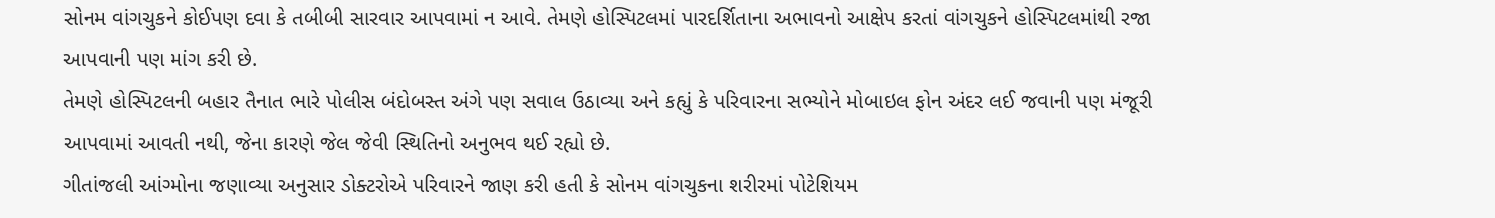સોનમ વાંગચુકને કોઈપણ દવા કે તબીબી સારવાર આપવામાં ન આવે. તેમણે હોસ્પિટલમાં પારદર્શિતાના અભાવનો આક્ષેપ કરતાં વાંગચુકને હોસ્પિટલમાંથી રજા આપવાની પણ માંગ કરી છે.
તેમણે હોસ્પિટલની બહાર તૈનાત ભારે પોલીસ બંદોબસ્ત અંગે પણ સવાલ ઉઠાવ્યા અને કહ્યું કે પરિવારના સભ્યોને મોબાઇલ ફોન અંદર લઈ જવાની પણ મંજૂરી આપવામાં આવતી નથી, જેના કારણે જેલ જેવી સ્થિતિનો અનુભવ થઈ રહ્યો છે.
ગીતાંજલી આંગ્મોના જણાવ્યા અનુસાર ડોક્ટરોએ પરિવારને જાણ કરી હતી કે સોનમ વાંગચુકના શરીરમાં પોટેશિયમ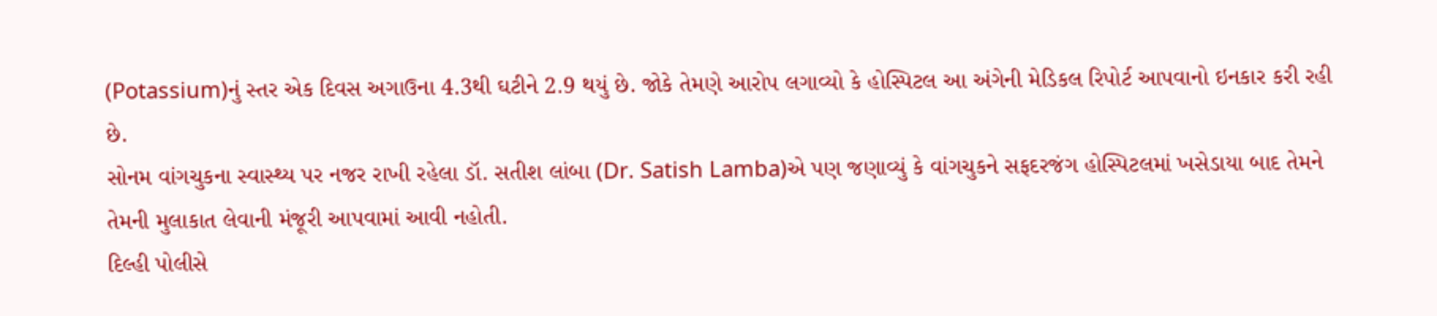(Potassium)નું સ્તર એક દિવસ અગાઉના 4.3થી ઘટીને 2.9 થયું છે. જોકે તેમણે આરોપ લગાવ્યો કે હોસ્પિટલ આ અંગેની મેડિકલ રિપોર્ટ આપવાનો ઇનકાર કરી રહી છે.
સોનમ વાંગચુકના સ્વાસ્થ્ય પર નજર રાખી રહેલા ડૉ. સતીશ લાંબા (Dr. Satish Lamba)એ પણ જણાવ્યું કે વાંગચુકને સફદરજંગ હોસ્પિટલમાં ખસેડાયા બાદ તેમને તેમની મુલાકાત લેવાની મંજૂરી આપવામાં આવી નહોતી.
દિલ્હી પોલીસે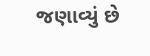જણાવ્યું છે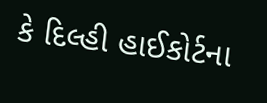કે દિલ્હી હાઈકોર્ટના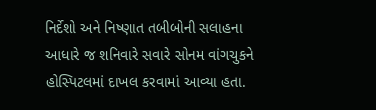નિર્દેશો અને નિષ્ણાત તબીબોની સલાહના આધારે જ શનિવારે સવારે સોનમ વાંગચુકને હોસ્પિટલમાં દાખલ કરવામાં આવ્યા હતા.